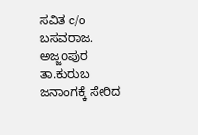ಸವಿತ c/o ಬಸವರಾಜ. ಅಜ್ಜoಪುರ ತಾ.ಕುರುಬ ಜನಾಂಗಕ್ಕೆ ಸೇರಿದ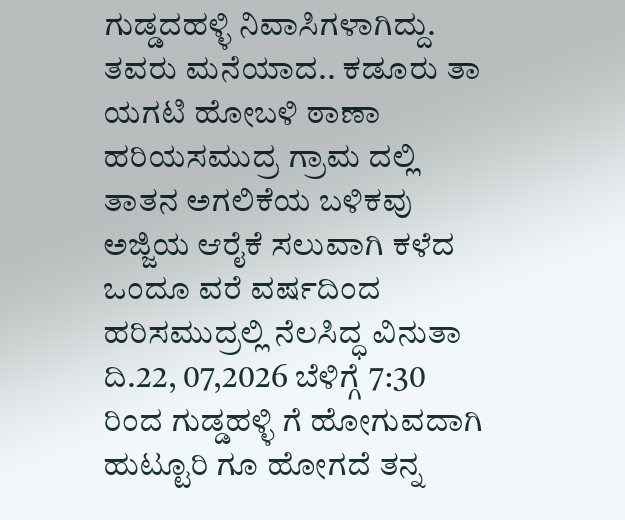ಗುಡ್ಡದಹಳ್ಳಿ ನಿವಾಸಿಗಳಾಗಿದ್ದು. ತವರು ಮನೆಯಾದ.. ಕಡೂರು ತಾ ಯಗಟಿ ಹೋಬಳಿ ಠಾಣಾ ಹರಿಯಸಮುದ್ರ ಗ್ರಾಮ ದಲ್ಲಿ ತಾತನ ಅಗಲಿಕೆಯ ಬಳಿಕವು ಅಜ್ಜಿಯ ಆರೈಕೆ ಸಲುವಾಗಿ ಕಳೆದ ಒಂದೂ ವರೆ ವರ್ಷದಿಂದ ಹರಿಸಮುದ್ರಲ್ಲಿ ನೆಲಸಿದ್ಧ ವಿನುತಾ ದಿ.22, 07,2026 ಬೆಳಿಗ್ಗೆ 7:30 ರಿಂದ ಗುಡ್ಡಹಳ್ಳಿ ಗೆ ಹೋಗುವದಾಗಿ ಹುಟ್ಟೂರಿ ಗೂ ಹೋಗದೆ ತನ್ನ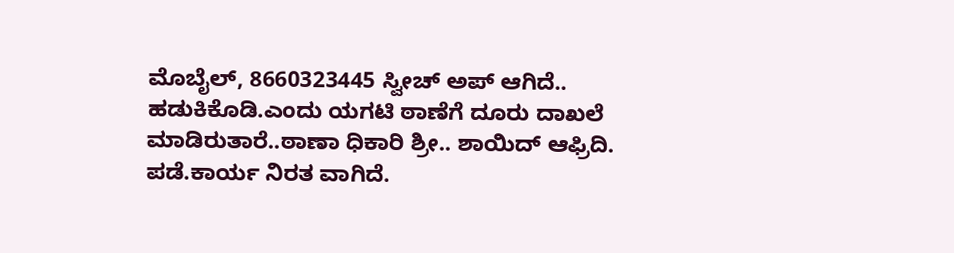ಮೊಬೈಲ್, 8660323445 ಸ್ವೀಚ್ ಅಪ್ ಆಗಿದೆ.. ಹಡುಕಿಕೊಡಿ.ಎಂದು ಯಗಟಿ ಠಾಣೆಗೆ ದೂರು ದಾಖಲೆ ಮಾಡಿರುತಾರೆ..ಠಾಣಾ ಧಿಕಾರಿ ಶ್ರೀ.. ಶಾಯಿದ್ ಆಫ್ರಿದಿ. ಪಡೆ.ಕಾರ್ಯ ನಿರತ ವಾಗಿದೆ.